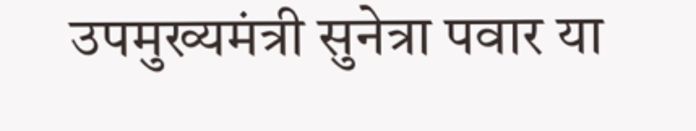उपमुख्यमंत्री सुनेत्रा पवार या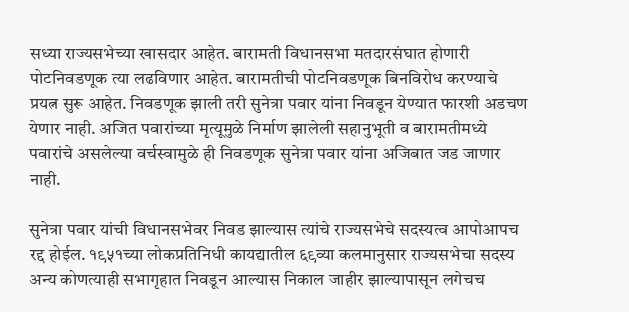सध्या राज्यसभेच्या खासदार आहेत. बारामती विधानसभा मतदारसंघात होणारी पोटनिवडणूक त्या लढविणार आहेत. बारामतीची पोटनिवडणूक बिनविरोध करण्याचे प्रयत्न सुरू आहेत. निवडणूक झाली तरी सुनेत्रा पवार यांना निवडून येण्यात फारशी अडचण येणार नाही. अजित पवारांच्या मृत्यूमुळे निर्माण झालेली सहानुभूती व बारामतीमध्ये पवारांचे असलेल्या वर्चस्वामुळे ही निवडणूक सुनेत्रा पवार यांना अजिबात जड जाणार नाही.

सुनेत्रा पवार यांची विधानसभेवर निवड झाल्यास त्यांचे राज्यसभेचे सदस्यत्व आपोआपच रद्द होईल. १९५१च्या लोकप्रतिनिधी कायद्यातील ६९व्या कलमानुसार राज्यसभेचा सदस्य अन्य कोणत्याही सभागृहात निवडून आल्यास निकाल जाहीर झाल्यापासून लगेचच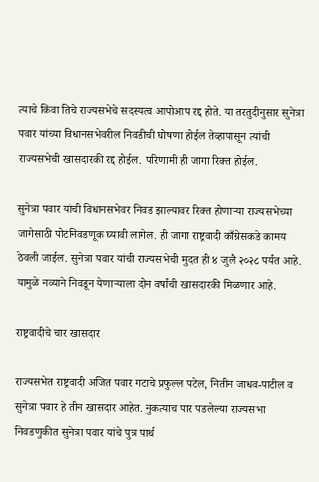त्याचे किंवा तिचे राज्यसभेचे सदस्यत्व आपोआप रद्द होते. या तरतुदीनुसार सुनेत्रा पवार यांच्या विधानसभेवरील निवडीची घोषणा होईल तेव्हापासून त्यांची राज्यसभेची खासदारकी रद्द होईल. परिणामी ही जागा रिक्त होईल.

सुनेत्रा पवार यांची विधानसभेवर निवड झाल्यावर रिक्त होणाऱ्या राज्यसभेच्या जागेसाठी पोटनिवडणूक घ्यावी लागेल. ही जागा राष्ट्रवादी काँग्रेसकडे कामय ठेवली जाईल. सुनेत्रा पवार यांची राज्यसभेची मुदत ही ४ जुलै २०२८ पर्यंत आहे. यामुळे नव्याने निवडून येणाऱ्याला दोन वर्षांची खासदारकी मिळणार आहे.

राष्ट्रवादीचे चार खासदार

राज्यसभेत राष्ट्रवादी अजित पवार गटाचे प्रफुल्ल पटेल, नितीन जाधव-पाटील व सुनेत्रा पवार हे तीन खासदार आहेत. नुकत्याच पार पडलेल्या राज्यसभा निवडणुकीत सुनेत्रा पवार यांचे पुत्र पार्थ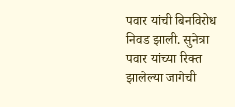पवार यांची बिनविरोध निवड झाली. सुनेत्रा पवार यांच्या रिक्त झालेल्या जागेची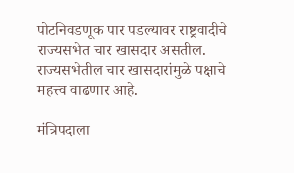पोटनिवडणूक पार पडल्यावर राष्ट्रवादीचे राज्यसभेत चार खासदार असतील. राज्यसभेतील चार खासदारांमुळे पक्षाचे महत्त्व वाढणार आहे.

मंत्रिपदाला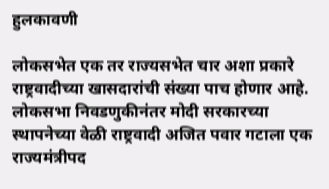हुलकावणी

लोकसभेत एक तर राज्यसभेत चार अशा प्रकारे राष्ट्रवादीच्या खासदारांची संख्या पाच होणार आहे. लोकसभा निवडणुकीनंतर मोदी सरकारच्या स्थापनेच्या वेळी राष्ट्रवादी अजित पवार गटाला एक राज्यमंत्रीपद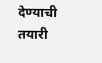देण्याची तयारी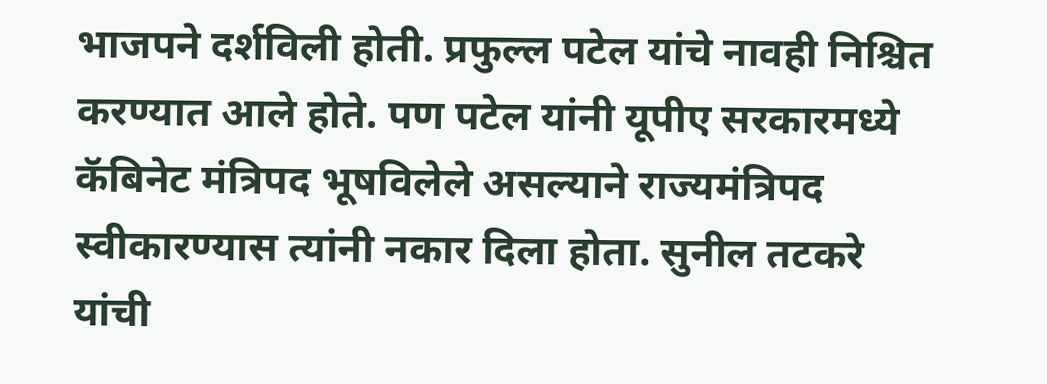भाजपने दर्शविली होती. प्रफुल्ल पटेल यांचे नावही निश्चित करण्यात आले होते. पण पटेल यांनी यूपीए सरकारमध्ये कॅबिनेट मंत्रिपद भूषविलेले असल्याने राज्यमंत्रिपद स्वीकारण्यास त्यांनी नकार दिला होता. सुनील तटकरे यांची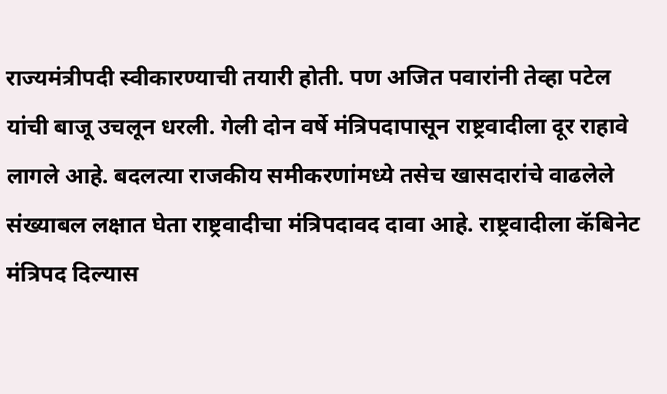राज्यमंत्रीपदी स्वीकारण्याची तयारी होती. पण अजित पवारांनी तेव्हा पटेल यांची बाजू उचलून धरली. गेली दोन वर्षे मंत्रिपदापासून राष्ट्रवादीला दूर राहावे लागले आहे. बदलत्या राजकीय समीकरणांमध्ये तसेच खासदारांचे वाढलेले संख्याबल लक्षात घेता राष्ट्रवादीचा मंत्रिपदावद दावा आहे. राष्ट्रवादीला कॅबिनेट मंत्रिपद दिल्यास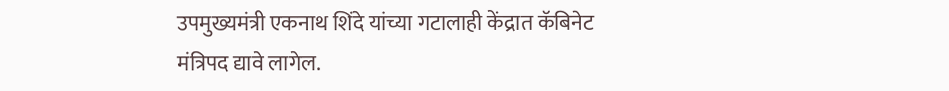उपमुख्यमंत्री एकनाथ शिंदे यांच्या गटालाही केंद्रात कॅबिनेट मंत्रिपद द्यावे लागेल.